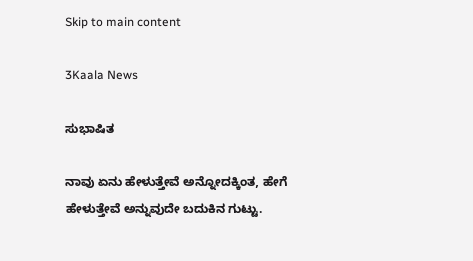Skip to main content

3Kaala News

ಸುಭಾಷಿತ

ನಾವು ಏನು ಹೇಳುತ್ತೇವೆ ಅನ್ನೋದಕ್ಕಿಂತ, ಹೇಗೆ ಹೇಳುತ್ತೇವೆ ಅನ್ನುವುದೇ ಬದುಕಿನ ಗುಟ್ಟು.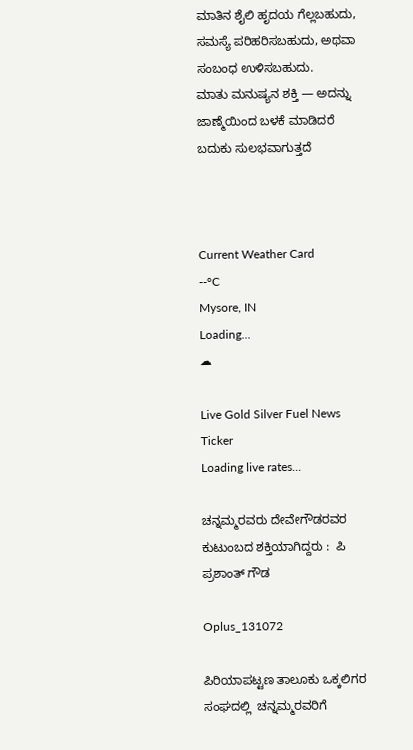ಮಾತಿನ ಶೈಲಿ ಹೃದಯ ಗೆಲ್ಲಬಹುದು, ಸಮಸ್ಯೆ ಪರಿಹರಿಸಬಹುದು, ಅಥವಾ ಸಂಬಂಧ ಉಳಿಸಬಹುದು.
ಮಾತು ಮನುಷ್ಯನ ಶಕ್ತಿ — ಅದನ್ನು ಜಾಣ್ಮೆಯಿಂದ ಬಳಕೆ ಮಾಡಿದರೆ ಬದುಕು ಸುಲಭವಾಗುತ್ತದೆ



Current Weather Card
--°C
Mysore, IN
Loading...
☁

Live Gold Silver Fuel News Ticker
Loading live rates...

ಚನ್ನಮ್ಮರವರು ದೇವೇಗೌಡರವರ ಕುಟುಂಬದ ಶಕ್ತಿಯಾಗಿದ್ದರು :  ಪಿ ಪ್ರಶಾಂತ್ ಗೌಡ

Oplus_131072

ಪಿರಿಯಾಪಟ್ಟಣ ತಾಲೂಕು ಒಕ್ಕಲಿಗರ ಸಂಘದಲ್ಲಿ  ಚನ್ನಮ್ಮರವರಿಗೆ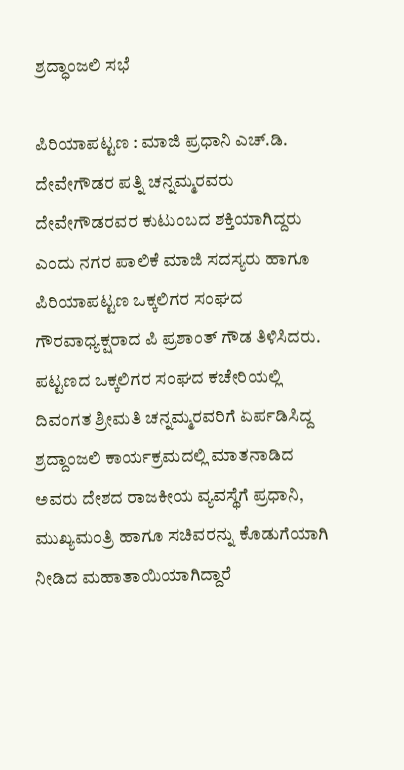ಶ್ರದ್ಧಾಂಜಲಿ ಸಭೆ

ಪಿರಿಯಾಪಟ್ಟಣ : ಮಾಜಿ ಪ್ರಧಾನಿ ಎಚ್.ಡಿ. ದೇವೇಗೌಡರ ಪತ್ನಿ ಚನ್ನಮ್ಮರವರು ದೇವೇಗೌಡರವರ ಕುಟುಂಬದ ಶಕ್ತಿಯಾಗಿದ್ದರು ಎಂದು ನಗರ ಪಾಲಿಕೆ ಮಾಜಿ ಸದಸ್ಯರು ಹಾಗೂ ಪಿರಿಯಾಪಟ್ಟಣ ಒಕ್ಕಲಿಗರ ಸಂಘದ ಗೌರವಾಧ್ಯಕ್ಷರಾದ ಪಿ ಪ್ರಶಾಂತ್ ಗೌಡ ತಿಳಿಸಿದರು. ಪಟ್ಟಣದ ಒಕ್ಕಲಿಗರ ಸಂಘದ ಕಚೇರಿಯಲ್ಲಿ ದಿವಂಗತ ಶ್ರೀಮತಿ ಚನ್ನಮ್ಮರವರಿಗೆ ಏರ್ಪಡಿಸಿದ್ದ ಶ್ರದ್ದಾಂಜಲಿ ಕಾರ್ಯಕ್ರಮದಲ್ಲಿ ಮಾತನಾಡಿದ ಅವರು ದೇಶದ ರಾಜಕೀಯ ವ್ಯವಸ್ಥೆಗೆ ಪ್ರಧಾನಿ, ಮುಖ್ಯಮಂತ್ರಿ ಹಾಗೂ ಸಚಿವರನ್ನು ಕೊಡುಗೆಯಾಗಿ ನೀಡಿದ ಮಹಾತಾಯಿಯಾಗಿದ್ದಾರೆ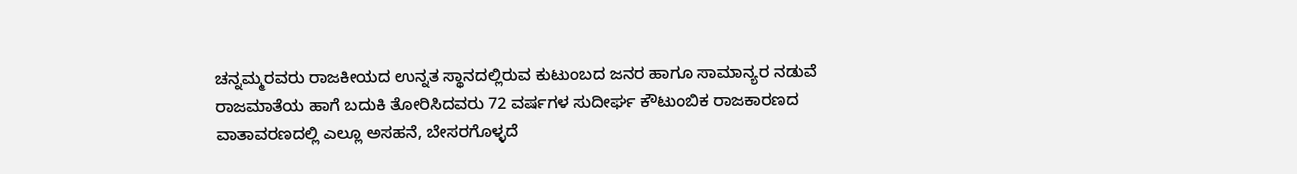ಚನ್ನಮ್ಮರವರು ರಾಜಕೀಯದ ಉನ್ನತ ಸ್ಥಾನದಲ್ಲಿರುವ ಕುಟುಂಬದ ಜನರ ಹಾಗೂ ಸಾಮಾನ್ಯರ ನಡುವೆ ರಾಜಮಾತೆಯ ಹಾಗೆ ಬದುಕಿ ತೋರಿಸಿದವರು 72 ವರ್ಷಗಳ ಸುದೀರ್ಘ ಕೌಟುಂಬಿಕ ರಾಜಕಾರಣದ ವಾತಾವರಣದಲ್ಲಿ ಎಲ್ಲೂ ಅಸಹನೆ, ಬೇಸರಗೊಳ್ಳದೆ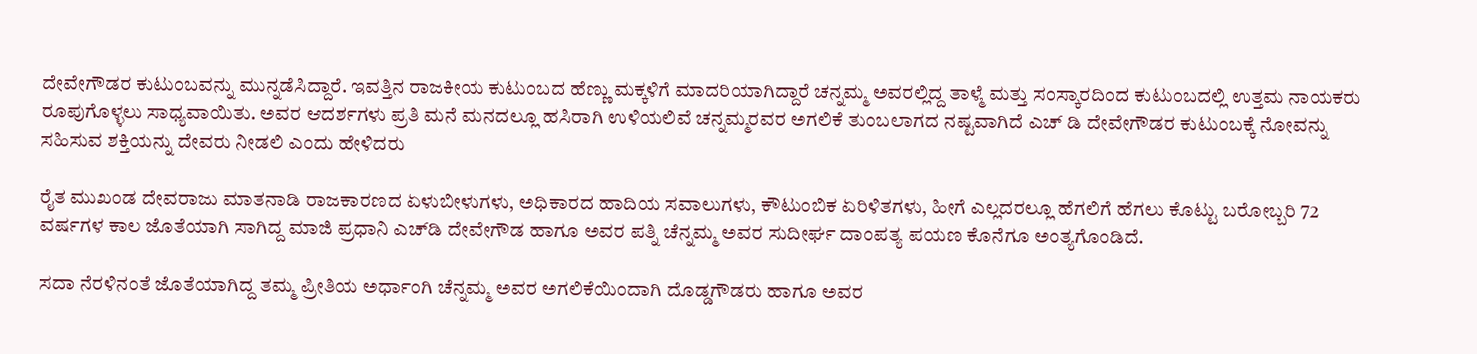ದೇವೇಗೌಡರ ಕುಟುಂಬವನ್ನು ಮುನ್ನಡೆಸಿದ್ದಾರೆ. ಇವತ್ತಿನ ರಾಜಕೀಯ ಕುಟುಂಬದ ಹೆಣ್ಣು ಮಕ್ಕಳಿಗೆ ಮಾದರಿಯಾಗಿದ್ದಾರೆ ಚನ್ನಮ್ಮ ಅವರಲ್ಲಿದ್ದ ತಾಳ್ಮೆ ಮತ್ತು ಸಂಸ್ಕಾರದಿಂದ ಕುಟುಂಬದಲ್ಲಿ ಉತ್ತಮ ನಾಯಕರು ರೂಪುಗೊಳ್ಳಲು ಸಾಧ್ಯವಾಯಿತು. ಅವರ ಆದರ್ಶಗಳು ಪ್ರತಿ ಮನೆ ಮನದಲ್ಲೂ ಹಸಿರಾಗಿ ಉಳಿಯಲಿವೆ ಚನ್ನಮ್ಮರವರ ಅಗಲಿಕೆ ತುಂಬಲಾಗದ ನಷ್ಟವಾಗಿದೆ ಎಚ್ ಡಿ ದೇವೇಗೌಡರ ಕುಟುಂಬಕ್ಕೆ ನೋವನ್ನು ಸಹಿಸುವ ಶಕ್ತಿಯನ್ನು ದೇವರು ನೀಡಲಿ ಎಂದು ಹೇಳಿದರು

ರೈತ ಮುಖಂಡ ದೇವರಾಜು ಮಾತನಾಡಿ ರಾಜಕಾರಣದ ಏಳುಬೀಳುಗಳು, ಅಧಿಕಾರದ ಹಾದಿಯ ಸವಾಲುಗಳು, ಕೌಟುಂಬಿಕ ಏರಿಳಿತಗಳು, ಹೀಗೆ ಎಲ್ಲದರಲ್ಲೂ ಹೆಗಲಿಗೆ ಹೆಗಲು ಕೊಟ್ಟು ಬರೋಬ್ಬರಿ 72 ವರ್ಷಗಳ ಕಾಲ ಜೊತೆಯಾಗಿ ಸಾಗಿದ್ದ ಮಾಜಿ ಪ್ರಧಾನಿ ಎಚ್‌ಡಿ ದೇವೇಗೌಡ ಹಾಗೂ ಅವರ ಪತ್ನಿ ಚೆನ್ನಮ್ಮ ಅವರ ಸುದೀರ್ಘ ದಾಂಪತ್ಯ ಪಯಣ ಕೊನೆಗೂ ಅಂತ್ಯಗೊಂಡಿದೆ.

ಸದಾ ನೆರಳಿನಂತೆ ಜೊತೆಯಾಗಿದ್ದ ತಮ್ಮ ಪ್ರೀತಿಯ ಅರ್ಧಾಂಗಿ ಚೆನ್ನಮ್ಮ ಅವರ ಅಗಲಿಕೆಯಿಂದಾಗಿ ದೊಡ್ಡಗೌಡರು ಹಾಗೂ ಅವರ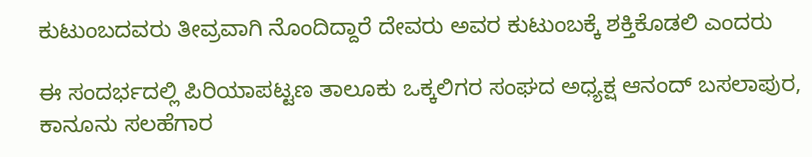ಕುಟುಂಬದವರು ತೀವ್ರವಾಗಿ ನೊಂದಿದ್ದಾರೆ ದೇವರು ಅವರ ಕುಟುಂಬಕ್ಕೆ ಶಕ್ತಿಕೊಡಲಿ ಎಂದರು

ಈ ಸಂದರ್ಭದಲ್ಲಿ ಪಿರಿಯಾಪಟ್ಟಣ ತಾಲೂಕು ಒಕ್ಕಲಿಗರ ಸಂಘದ ಅಧ್ಯಕ್ಷ ಆನಂದ್ ಬಸಲಾಪುರ, ಕಾನೂನು ಸಲಹೆಗಾರ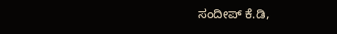ಸಂದೀಪ್ ಕೆ.ಡಿ,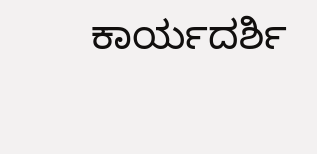ಕಾರ್ಯದರ್ಶಿ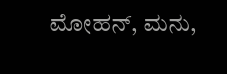ಮೋಹನ್, ಮನು,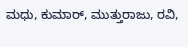ಮಧು, ಕುಮಾರ್, ಮುತ್ತುರಾಜು, ರವಿ,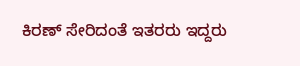ಕಿರಣ್ ಸೇರಿದಂತೆ ಇತರರು ಇದ್ದರು